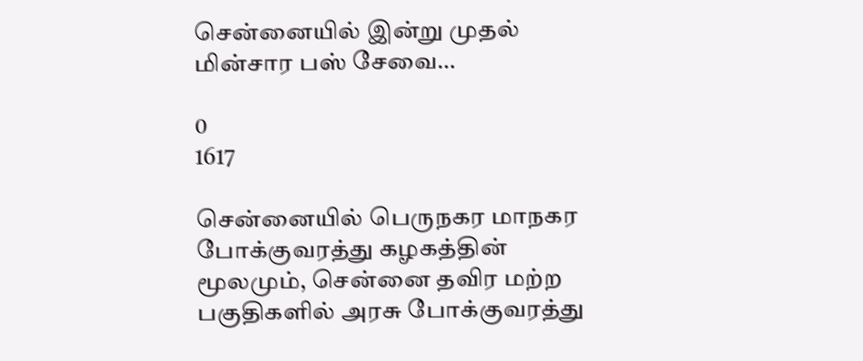சென்னையில் இன்று முதல் மின்சார பஸ் சேவை…

0
1617

சென்னையில் பெருநகர மாநகர போக்குவரத்து கழகத்தின் மூலமும், சென்னை தவிர மற்ற பகுதிகளில் அரசு போக்குவரத்து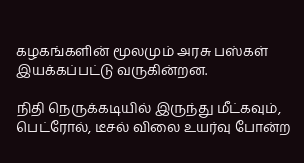கழகங்களின் மூலமும் அரசு பஸ்கள் இயக்கப்பட்டு வருகின்றன.

நிதி நெருக்கடியில் இருந்து மீட்கவும், பெட்ரோல், டீசல் விலை உயர்வு போன்ற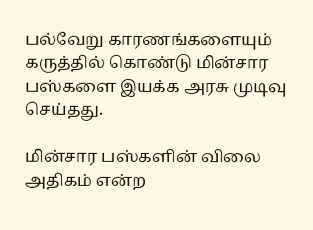பல்வேறு காரணங்களையும் கருத்தில் கொண்டு மின்சார பஸ்களை இயக்க அரசு முடிவு செய்தது.

மின்சார பஸ்களின் விலை அதிகம் என்ற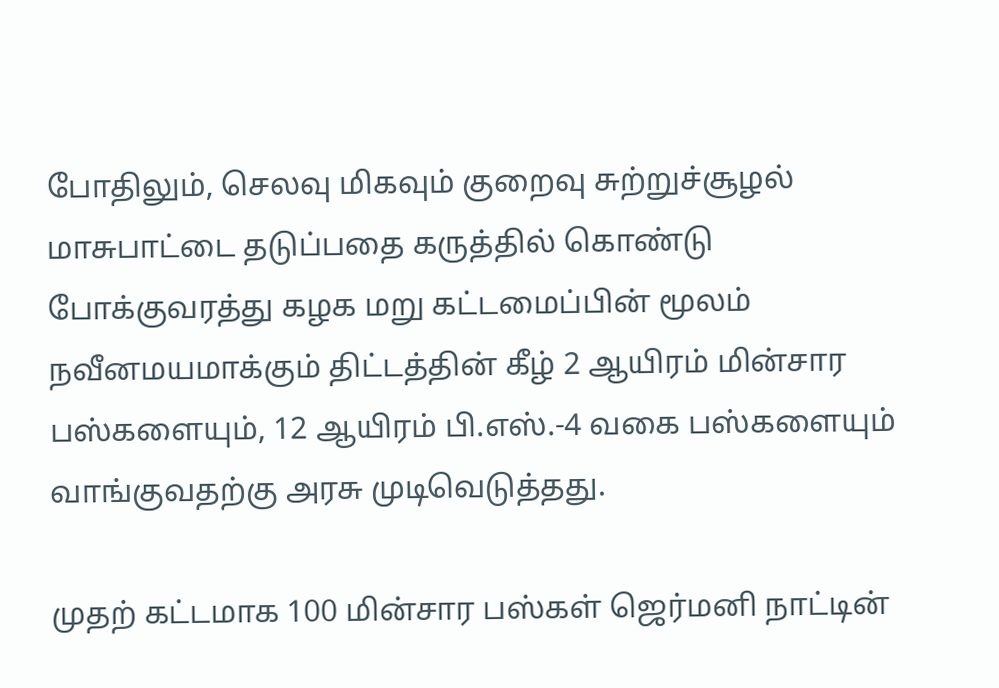போதிலும், செலவு மிகவும் குறைவு சுற்றுச்சூழல் மாசுபாட்டை தடுப்பதை கருத்தில் கொண்டு போக்குவரத்து கழக மறு கட்டமைப்பின் மூலம் நவீனமயமாக்கும் திட்டத்தின் கீழ் 2 ஆயிரம் மின்சார பஸ்களையும், 12 ஆயிரம் பி.எஸ்.-4 வகை பஸ்களையும் வாங்குவதற்கு அரசு முடிவெடுத்தது.

முதற் கட்டமாக 100 மின்சார பஸ்கள் ஜெர்மனி நாட்டின்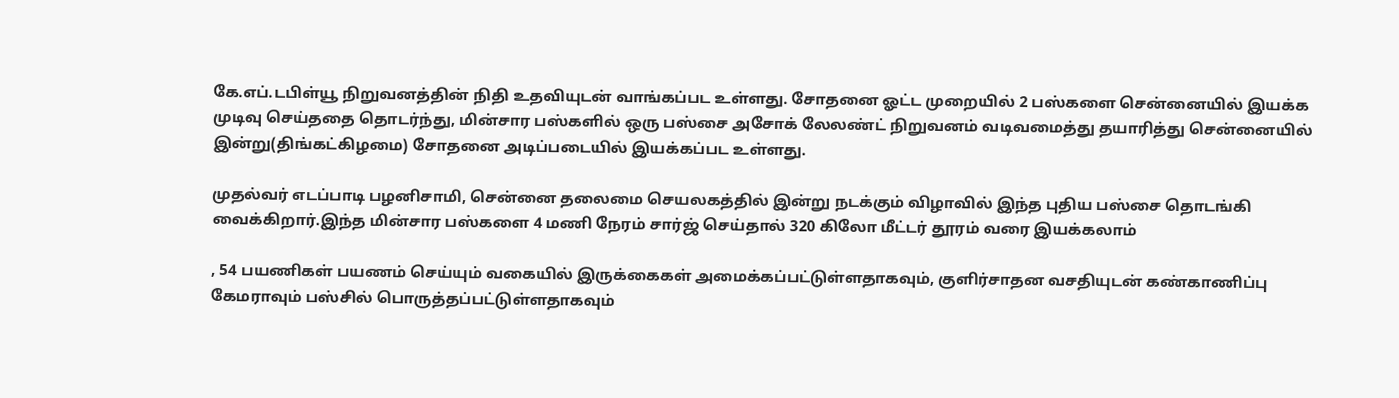கே.எப்.டபிள்யூ நிறுவனத்தின் நிதி உதவியுடன் வாங்கப்பட உள்ளது. சோதனை ஓட்ட முறையில் 2 பஸ்களை சென்னையில் இயக்க முடிவு செய்ததை தொடர்ந்து, மின்சார பஸ்களில் ஒரு பஸ்சை அசோக் லேலண்ட் நிறுவனம் வடிவமைத்து தயாரித்து சென்னையில் இன்று(திங்கட்கிழமை) சோதனை அடிப்படையில் இயக்கப்பட உள்ளது.

முதல்வர் எடப்பாடி பழனிசாமி, சென்னை தலைமை செயலகத்தில் இன்று நடக்கும் விழாவில் இந்த புதிய பஸ்சை தொடங்கி வைக்கிறார்.இந்த மின்சார பஸ்களை 4 மணி நேரம் சார்ஜ் செய்தால் 320 கிலோ மீட்டர் தூரம் வரை இயக்கலாம்

, 54 பயணிகள் பயணம் செய்யும் வகையில் இருக்கைகள் அமைக்கப்பட்டுள்ளதாகவும், குளிர்சாதன வசதியுடன் கண்காணிப்பு கேமராவும் பஸ்சில் பொருத்தப்பட்டுள்ளதாகவும்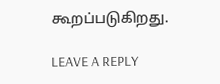கூறப்படுகிறது.

LEAVE A REPLY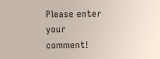Please enter your comment!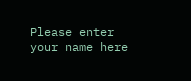Please enter your name here